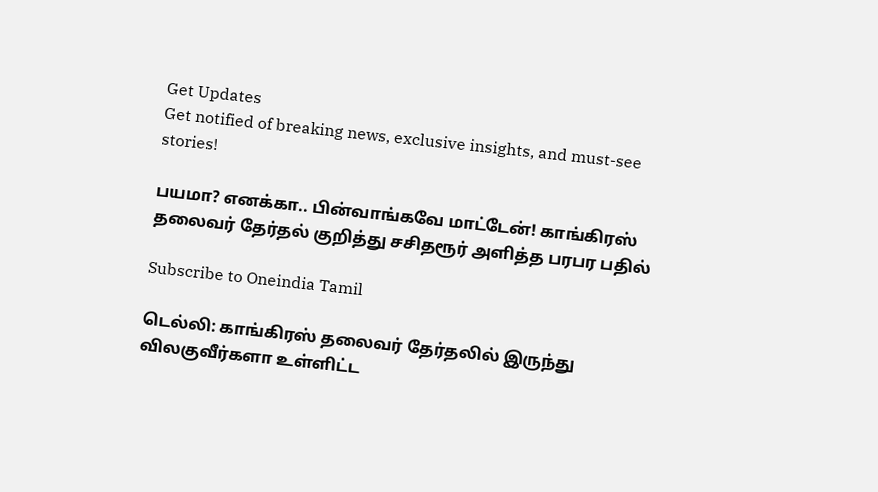Get Updates
Get notified of breaking news, exclusive insights, and must-see stories!

பயமா? எனக்கா.. பின்வாங்கவே மாட்டேன்! காங்கிரஸ் தலைவர் தேர்தல் குறித்து சசிதரூர் அளித்த பரபர பதில்

Subscribe to Oneindia Tamil

டெல்லி: காங்கிரஸ் தலைவர் தேர்தலில் இருந்து விலகுவீர்களா உள்ளிட்ட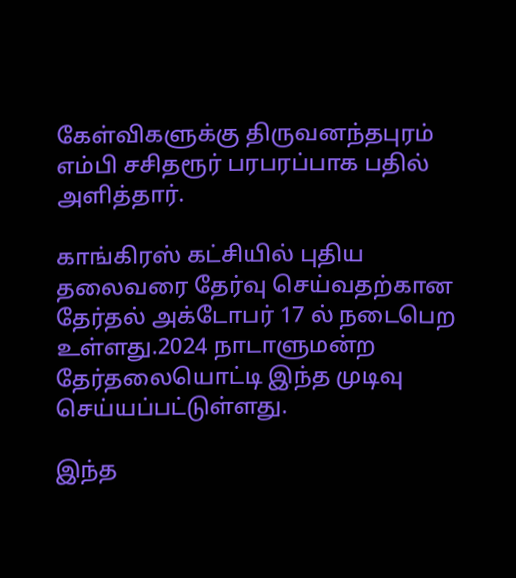கேள்விகளுக்கு திருவனந்தபுரம் எம்பி சசிதரூர் பரபரப்பாக பதில் அளித்தார்.

காங்கிரஸ் கட்சியில் புதிய தலைவரை தேர்வு செய்வதற்கான தேர்தல் அக்டோபர் 17 ல் நடைபெற உள்ளது.2024 நாடாளுமன்ற தேர்தலையொட்டி இந்த முடிவு செய்யப்பட்டுள்ளது.

இந்த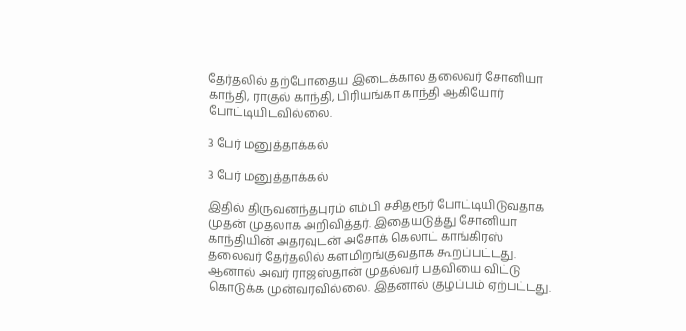தேர்தலில் தற்போதைய இடைக்கால தலைவர் சோனியா காந்தி, ராகுல் காந்தி, பிரியங்கா காந்தி ஆகியோர் போட்டியிடவில்லை.

3 பேர் மனுத்தாக்கல்

3 பேர் மனுத்தாக்கல்

இதில் திருவனந்தபுரம் எம்பி சசிதரூர் போட்டியிடுவதாக முதன் முதலாக அறிவித்தர். இதையடுத்து சோனியா காந்தியின் அதரவுடன் அசோக் கெலாட் காங்கிரஸ் தலைவர் தேர்தலில் களமிறங்குவதாக கூறப்பட்டது. ஆனால் அவர் ராஜஸ்தான் முதல்வர் பதவியை விட்டு கொடுக்க முன்வரவில்லை. இதனால் குழப்பம் ஏற்பட்டது.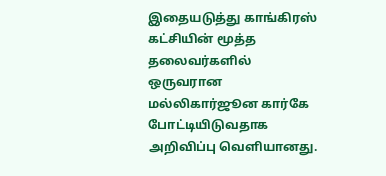இதையடுத்து காங்கிரஸ் கட்சியின் மூத்த தலைவர்களில் ஒருவரான மல்லிகார்ஜூன கார்கே போட்டியிடுவதாக அறிவிப்பு வெளியானது.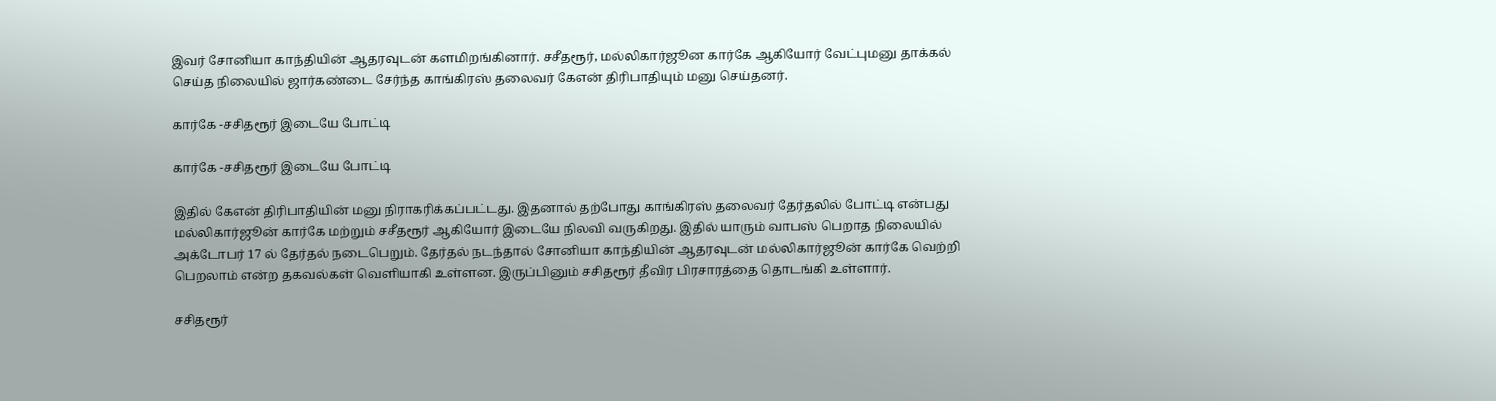இவர் சோனியா காந்தியின் ஆதரவுடன் களமிறங்கினார். சசீதரூர், மல்லிகார்ஜூன கார்கே ஆகியோர் வேட்புமனு தாக்கல் செய்த நிலையில் ஜார்கண்டை சேர்ந்த காங்கிரஸ் தலைவர் கேஎன் திரிபாதியும் மனு செய்தனர்.

கார்கே -சசிதரூர் இடையே போட்டி

கார்கே -சசிதரூர் இடையே போட்டி

இதில் கேஎன் திரிபாதியின் மனு நிராகரிக்கப்பட்டது. இதனால் தற்போது காங்கிரஸ் தலைவர் தேர்தலில் போட்டி என்பது மல்லிகார்ஜூன் கார்கே மற்றும் சசீதரூர் ஆகியோர் இடையே நிலவி வருகிறது. இதில் யாரும் வாபஸ் பெறாத நிலையில் அக்டோபர் 17 ல் தேர்தல் நடைபெறும். தேர்தல் நடந்தால் சோனியா காந்தியின் ஆதரவுடன் மல்லிகார்ஜூன் கார்கே வெற்றி பெறலாம் என்ற தகவல்கள் வெளியாகி உள்ளன. இருப்பினும் சசிதரூர் தீவிர பிரசாரத்தை தொடங்கி உள்ளார்.

சசிதரூர்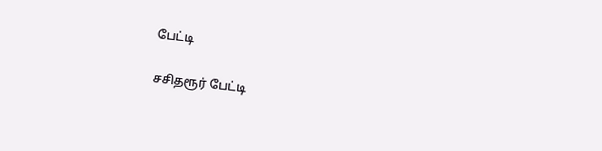பேட்டி

சசிதரூர் பேட்டி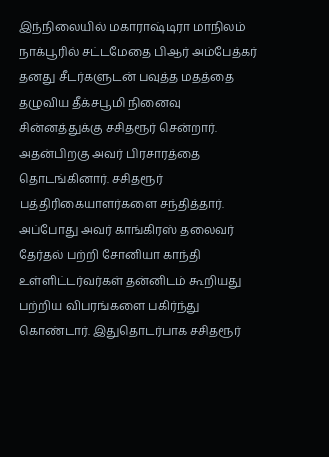இந்நிலையில் மகாராஷ்டிரா மாநிலம் நாக்பூரில் சட்டமேதை பிஆர் அம்பேத்கர் தனது சீடர்களுடன் பவுத்த மதத்தை தழுவிய தீக்சபூமி நினைவு சின்னத்துக்கு சசிதரூர் சென்றார். அதன்பிறகு அவர் பிரசாரத்தை தொடங்கினார். சசிதரூர் பத்திரிகையாளர்களை சந்தித்தார். அப்போது அவர் காங்கிரஸ் தலைவர் தேர்தல் பற்றி சோனியா காந்தி உள்ளிட்டர்வர்கள் தன்னிடம் கூறியது பற்றிய விபரங்களை பகிர்ந்து கொண்டார். இதுதொடர்பாக சசிதரூர்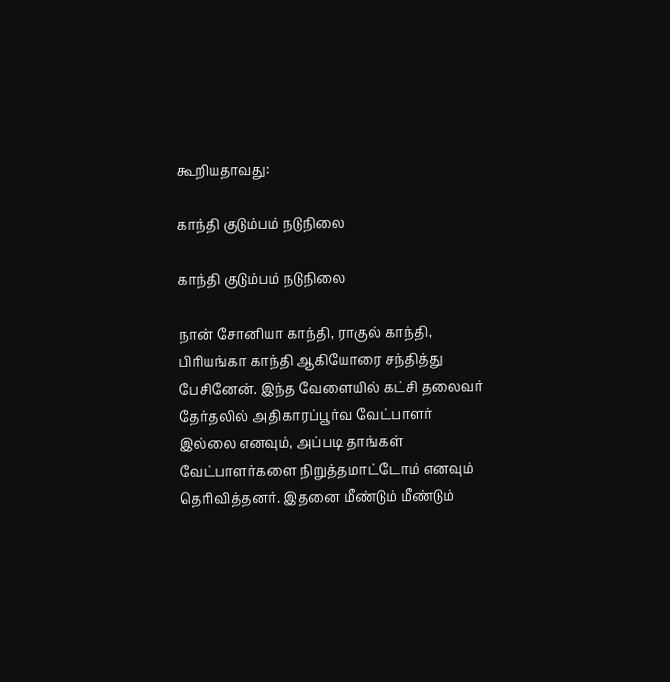கூறியதாவது:

காந்தி குடும்பம் நடுநிலை

காந்தி குடும்பம் நடுநிலை

நான் சோனியா காந்தி, ராகுல் காந்தி, பிரியங்கா காந்தி ஆகியோரை சந்தித்து பேசினேன். இந்த வேளையில் கட்சி தலைவர் தேர்தலில் அதிகாரப்பூர்வ வேட்பாளர் இல்லை எனவும், அப்படி தாங்கள் வேட்பாளர்களை நிறுத்தமாட்டோம் எனவும் தெரிவித்தனர். இதனை மீண்டும் மீண்டும்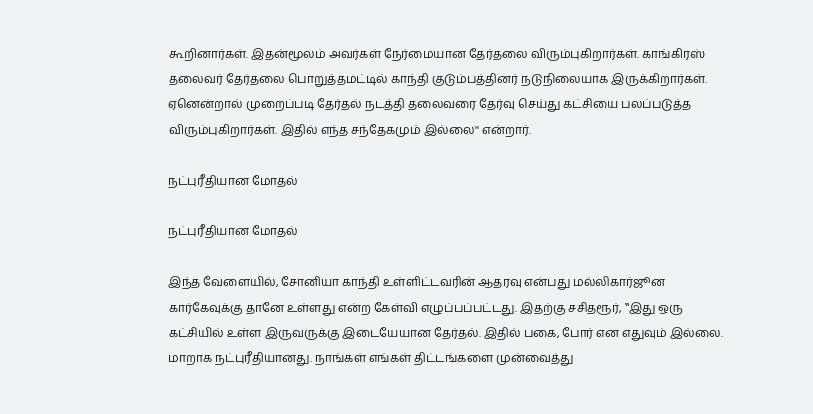கூறினார்கள். இதன்மூலம் அவர்கள் நேர்மையான தேர்தலை விரும்புகிறார்கள். காங்கிரஸ் தலைவர் தேர்தலை பொறுத்தமட்டில் காந்தி குடும்பத்தினர் நடுநிலையாக இருக்கிறார்கள். ஏனென்றால் முறைப்படி தேர்தல் நடத்தி தலைவரை தேர்வு செய்து கட்சியை பலப்படுத்த விரும்புகிறார்கள். இதில் எந்த சந்தேகமும் இல்லை'' என்றார்.

நட்புரீதியான மோதல்

நட்புரீதியான மோதல்

இந்த வேளையில், சோனியா காந்தி உள்ளிட்டவரின் ஆதரவு என்பது மல்லிகார்ஜூன கார்கேவுக்கு தானே உள்ளது என்ற கேள்வி எழுப்பப்பட்டது. இதற்கு சசிதரூர், ‛‛இது ஒரு கட்சியில் உள்ள இருவருக்கு இடையேயான தேர்தல். இதில் பகை, போர் என எதுவும் இல்லை. மாறாக நட்புரீதியானது. நாங்கள் எங்கள் திட்டங்களை முன்வைத்து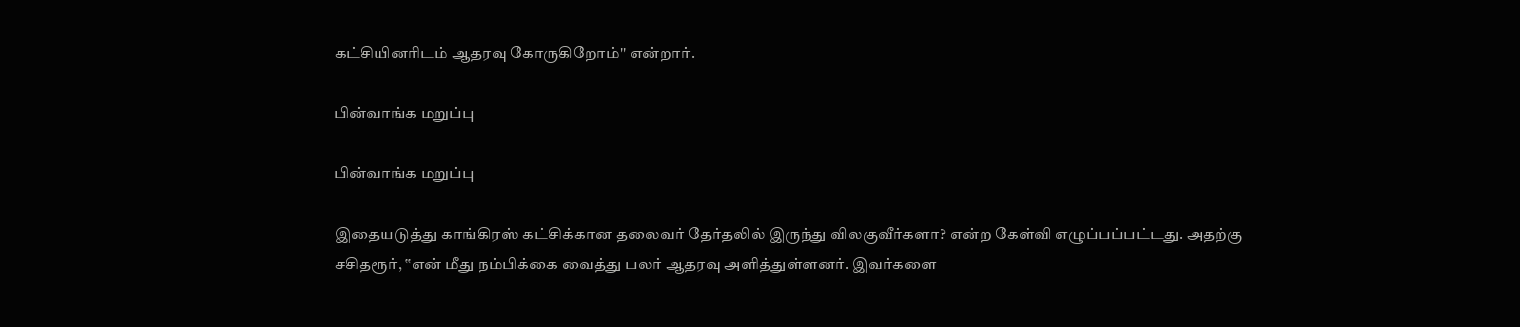கட்சியினரிடம் ஆதரவு கோருகிறோம்'' என்றார்.

பின்வாங்க மறுப்பு

பின்வாங்க மறுப்பு

இதையடுத்து காங்கிரஸ் கட்சிக்கான தலைவர் தேர்தலில் இருந்து விலகுவீர்களா? என்ற கேள்வி எழுப்பப்பட்டது. அதற்கு சசிதரூர், ‛‛என் மீது நம்பிக்கை வைத்து பலர் ஆதரவு அளித்துள்ளனர். இவர்களை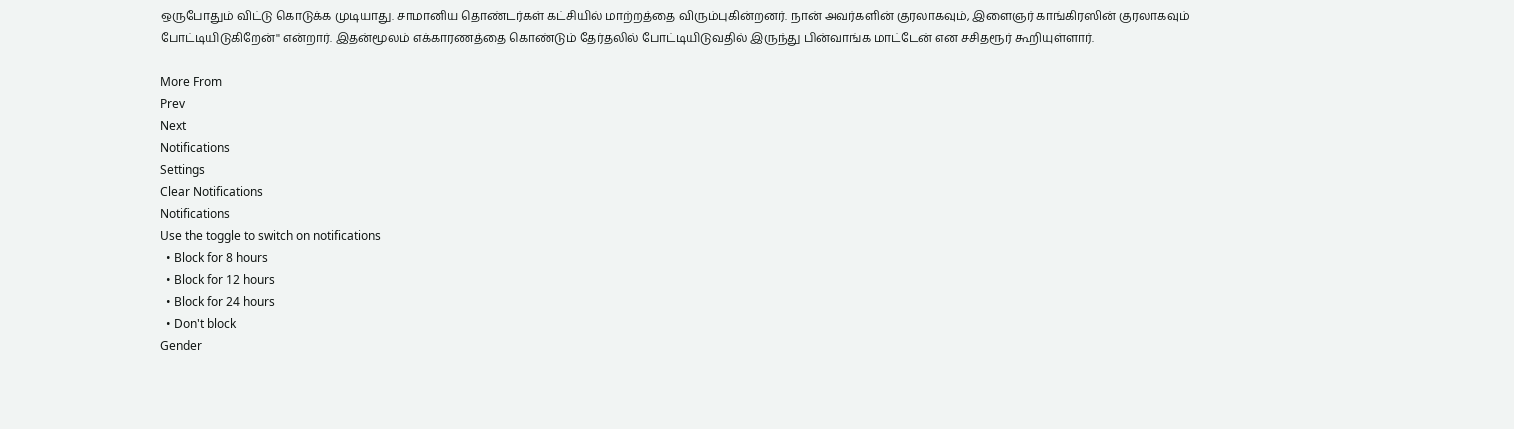ஒருபோதும் விட்டு கொடுக்க முடியாது. சாமானிய தொண்டர்கள் கட்சியில் மாற்றத்தை விரும்புகின்றனர். நான் அவர்களின் குரலாகவும், இளைஞர் காங்கிரஸின் குரலாகவும் போட்டியிடுகிறேன்'' என்றார். இதன்மூலம் எக்காரணத்தை கொண்டும் தேர்தலில் போட்டியிடுவதில் இருந்து பின்வாங்க மாட்டேன் என சசிதரூர் கூறியுள்ளார்.

More From
Prev
Next
Notifications
Settings
Clear Notifications
Notifications
Use the toggle to switch on notifications
  • Block for 8 hours
  • Block for 12 hours
  • Block for 24 hours
  • Don't block
Gender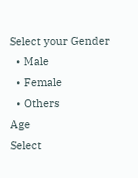Select your Gender
  • Male
  • Female
  • Others
Age
Select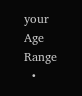your Age Range
  •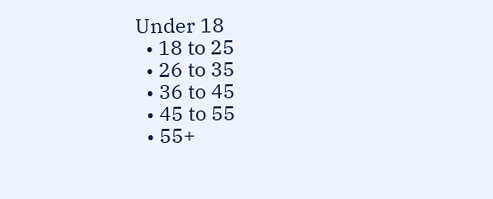Under 18
  • 18 to 25
  • 26 to 35
  • 36 to 45
  • 45 to 55
  • 55+